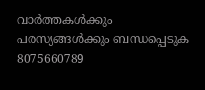വാർത്തകൾക്കും പരസ്യങ്ങൾക്കും ബന്ധപ്പെടുക 8075660789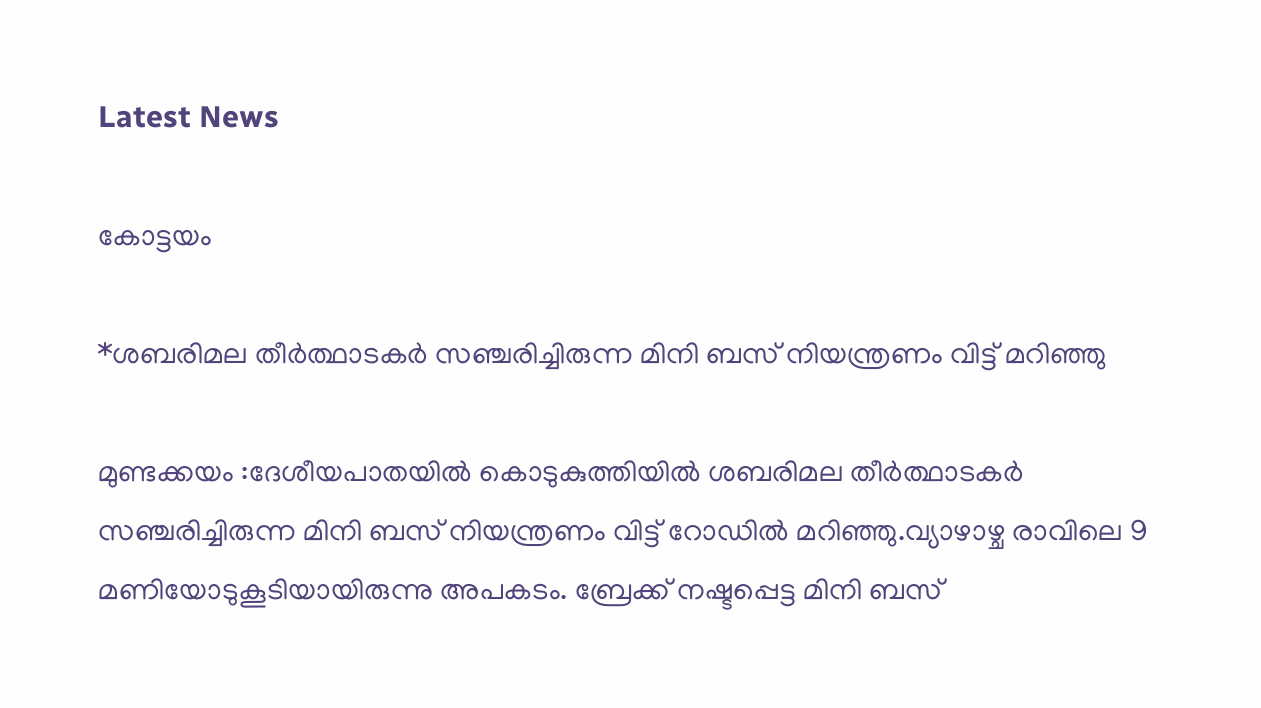Latest News

കോട്ടയം

*ശബരിമല തീർത്ഥാടകർ സഞ്ചരിച്ചിരുന്ന മിനി ബസ് നിയന്ത്രണം വിട്ട് മറിഞ്ഞു

മുണ്ടക്കയം :ദേശീയപാതയിൽ കൊടുകുത്തിയിൽ ശബരിമല തീർത്ഥാടകർ സഞ്ചരിച്ചിരുന്ന മിനി ബസ് നിയന്ത്രണം വിട്ട് റോഡിൽ മറിഞ്ഞു.വ്യാഴാഴ്ച രാവിലെ 9 മണിയോടുകൂടിയായിരുന്നു അപകടം. ബ്രേക്ക് നഷ്ടപ്പെട്ട മിനി ബസ്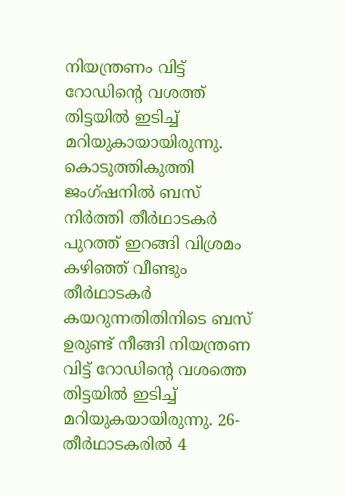നിയന്ത്രണം വിട്ട് റോഡിന്റെ വശത്ത് തിട്ടയിൽ ഇടിച്ച് മറിയുകായായിരുന്നു. കൊടുത്തികുത്തി ജംഗ്ഷനിൽ ബസ് നിർത്തി തീർഥാടകർ പുറത്ത് ഇറങ്ങി വിശ്രമം കഴിഞ്ഞ് വീണ്ടും തീർഥാടകർ കയറുന്നതിതിനിടെ ബസ് ഉരുണ്ട് നീങ്ങി നിയന്ത്രണ വിട്ട് റോഡിന്റെ വശത്തെ തിട്ടയിൽ ഇടിച്ച് മറിയുകയായിരുന്നു. 26- തീർഥാടകരിൽ 4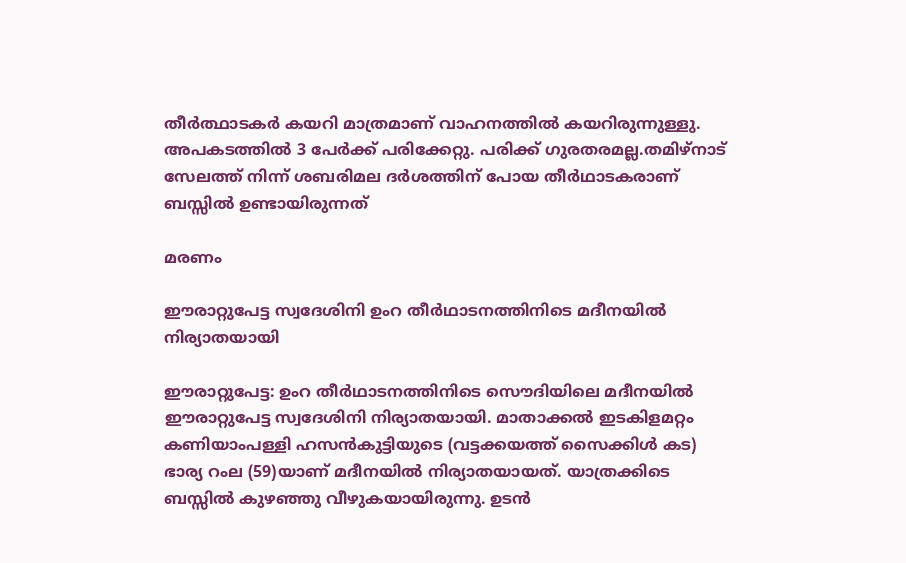തീർത്ഥാടകർ കയറി മാത്രമാണ് വാഹനത്തിൽ കയറിരുന്നുള്ളു. അപകടത്തിൽ 3 പേർക്ക് പരിക്കേറ്റു. പരിക്ക് ഗുരതരമല്ല.തമിഴ്നാട് സേലത്ത് നിന്ന് ശബരിമല ദർശത്തിന് പോയ തീർഥാടകരാണ് ബസ്സിൽ ഉണ്ടായിരുന്നത്

മരണം

ഈരാറ്റുപേട്ട സ്വദേശിനി ഉംറ തീർഥാടനത്തിനിടെ മദീനയിൽ നിര്യാതയായി

ഈരാറ്റുപേട്ട: ഉംറ തീർഥാടനത്തിനിടെ സൌദിയിലെ മദീനയിൽ ഈരാറ്റുപേട്ട സ്വദേശിനി നിര്യാതയായി. മാതാക്കൽ ഇടകിളമറ്റം കണിയാംപള്ളി ഹസൻകുട്ടിയുടെ (വട്ടക്കയത്ത് സൈക്കിൾ കട) ഭാര്യ റംല (59)യാണ് മദീനയിൽ നിര്യാതയായത്. യാത്രക്കിടെ ബസ്സിൽ കുഴഞ്ഞു വീഴുകയായിരുന്നു. ഉടൻ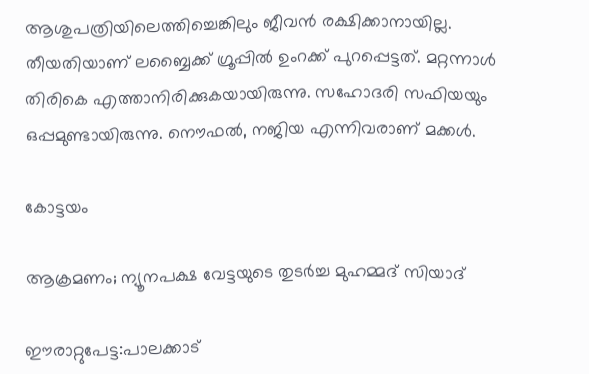ആശുപത്രിയിലെത്തിച്ചെങ്കിലും ജീവൻ രക്ഷിക്കാനായില്ല. തീയതിയാണ് ലബ്ബൈക്ക് ഗ്രൂപ്പിൽ ഉംറക്ക് പുറപ്പെട്ടത്. മറ്റന്നാൾ തിരികെ എത്താനിരിക്കുകയായിരുന്നു. സഹോദരി സഫിയയും ഒപ്പമുണ്ടായിരുന്നു. നൌഫൽ, നജിയ എന്നിവരാണ് മക്കൾ.

കോട്ടയം

ആക്രമണം; ന്യൂനപക്ഷ വേട്ടയുടെ തുടർച്ച മുഹമ്മദ് സിയാദ്

ഈരാറ്റുപേട്ട:പാലക്കാട്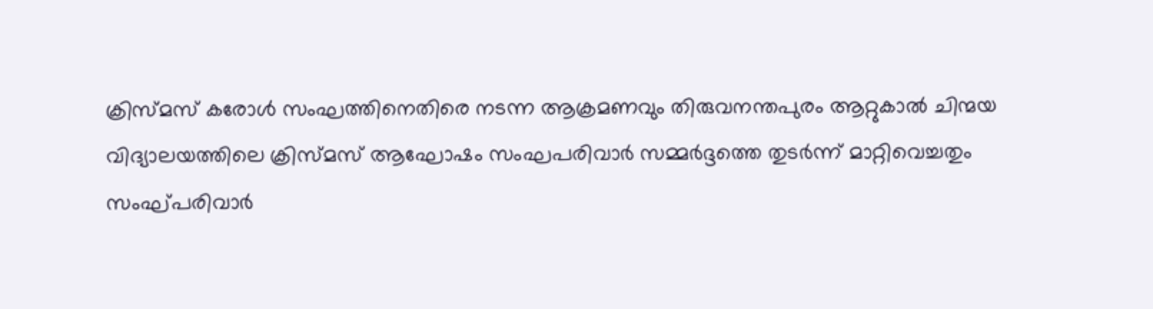ക്രിസ്മസ് കരോൾ സംഘത്തിനെതിരെ നടന്ന ആക്രമണവും തിരുവനന്തപുരം ആറ്റുകാൽ ചിന്മയ വിദ്യാലയത്തിലെ ക്രിസ്മസ് ആഘോഷം സംഘപരിവാർ സമ്മർദ്ദത്തെ തുടർന്ന് മാറ്റിവെച്ചതും സംഘ്പരിവാർ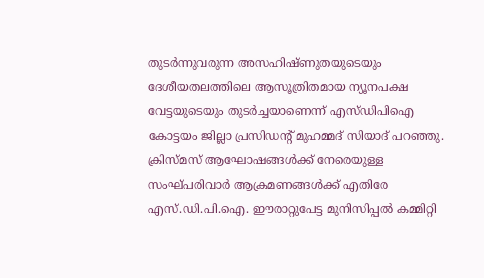തുടർന്നുവരുന്ന അസഹിഷ്ണുതയുടെയും ദേശീയതലത്തിലെ ആസൂത്രിതമായ ന്യൂനപക്ഷ വേട്ടയുടെയും തുടർച്ചയാണെന്ന് എസ്ഡിപിഐ കോട്ടയം ജില്ലാ പ്രസിഡൻ്റ് മുഹമ്മദ് സിയാദ് പറഞ്ഞു. ക്രിസ്മസ് ആഘോഷങ്ങൾക്ക് നേരെയുള്ള സംഘ്പരിവാർ ആക്രമണങ്ങൾക്ക് എതിരേ എസ്.ഡി.പി.ഐ. ഈരാറ്റുപേട്ട മുനിസിപ്പൽ കമ്മിറ്റി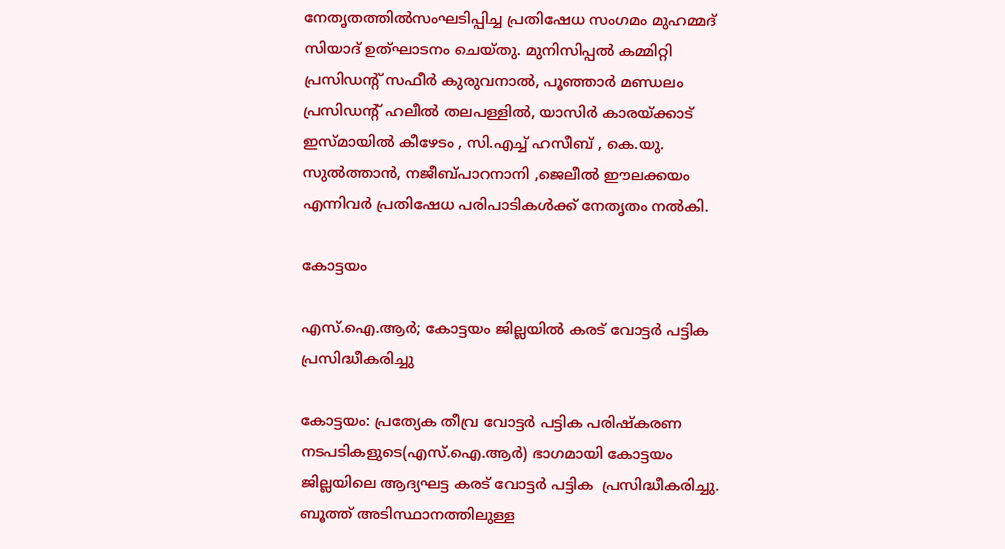നേതൃതത്തിൽസംഘടിപ്പിച്ച പ്രതിഷേധ സംഗമം മുഹമ്മദ് സിയാദ് ഉത്ഘാടനം ചെയ്തു. മുനിസിപ്പൽ കമ്മിറ്റി പ്രസിഡൻ്റ് സഫീർ കുരുവനാൽ, പൂഞ്ഞാർ മണ്ഡലം പ്രസിഡൻ്റ് ഹലീൽ തലപള്ളിൽ, യാസിർ കാരയ്ക്കാട് ഇസ്മായിൽ കീഴേടം , സി.എച്ച് ഹസീബ് , കെ.യു. സുൽത്താൻ, നജീബ്പാറനാനി ,ജെലീൽ ഈലക്കയം എന്നിവർ പ്രതിഷേധ പരിപാടികൾക്ക് നേതൃതം നൽകി.

കോട്ടയം

എസ്.ഐ.ആര്‍; കോട്ടയം ജില്ലയില്‍ കരട് വോട്ടര്‍ പട്ടിക പ്രസിദ്ധീകരിച്ചു

കോട്ടയം: പ്രത്യേക തീവ്ര വോട്ടര്‍ പട്ടിക പരിഷ്‌കരണ നടപടികളുടെ(എസ്.ഐ.ആര്‍) ഭാഗമായി കോട്ടയം ജില്ലയിലെ ആദ്യഘട്ട കരട് വോട്ടര്‍ പട്ടിക  പ്രസിദ്ധീകരിച്ചു. ബൂത്ത് അടിസ്ഥാനത്തിലുള്ള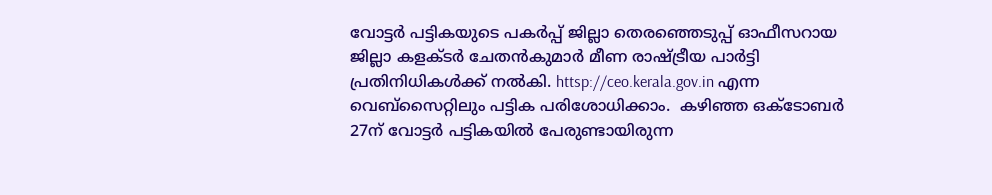വോട്ടര്‍ പട്ടികയുടെ പകര്‍പ്പ് ജില്ലാ തെരഞ്ഞെടുപ്പ് ഓഫീസറായ ജില്ലാ കളക്ടര്‍ ചേതന്‍കുമാര്‍ മീണ രാഷ്ട്രീയ പാര്‍ട്ടി പ്രതിനിധികള്‍ക്ക് നല്‍കി. httsp://ceo.kerala.gov.in എന്ന വെബ്സൈറ്റിലും പട്ടിക പരിശോധിക്കാം.  കഴിഞ്ഞ ഒക്ടോബര്‍ 27ന് വോട്ടര്‍ പട്ടികയില്‍ പേരുണ്ടായിരുന്ന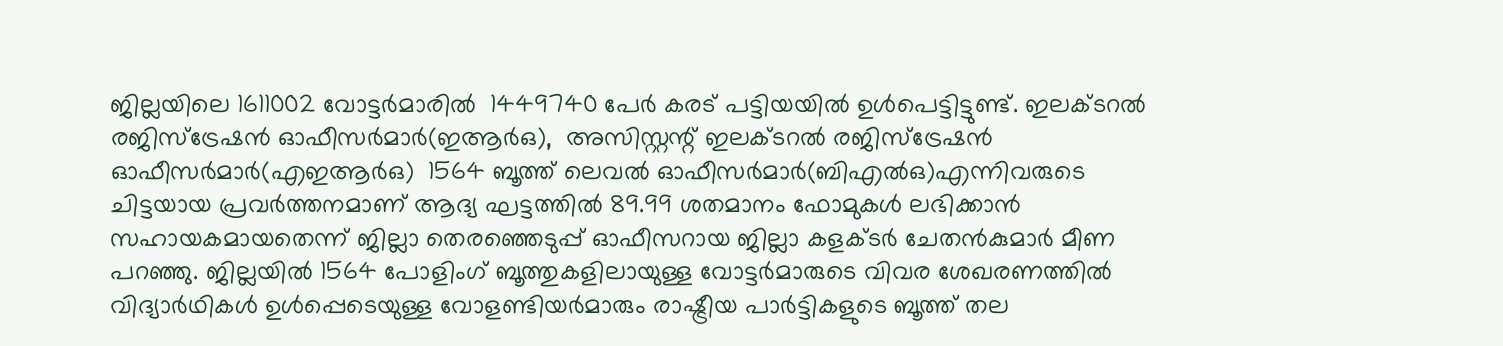ജില്ലയിലെ 1611002 വോട്ടര്‍മാരില്‍  1449740 പേര്‍ കരട് പട്ടിയയില്‍ ഉള്‍പെട്ടിട്ടുണ്ട്. ഇലക്ടറല്‍ രജിസ്ട്രേഷന്‍ ഓഫീസര്‍മാര്‍(ഇആര്‍ഒ),  അസിസ്റ്റന്റ് ഇലക്ടറല്‍ രജിസ്ട്രേഷന്‍ ഓഫീസര്‍മാര്‍(എഇആര്‍ഒ)  1564 ബൂത്ത് ലെവല്‍ ഓഫീസര്‍മാര്‍(ബിഎല്‍ഒ)എന്നിവരുടെ ചിട്ടയായ പ്രവര്‍ത്തനമാണ് ആദ്യ ഘട്ടത്തില്‍ 89.99 ശതമാനം ഫോമുകള്‍ ലഭിക്കാന്‍ സഹായകമായതെന്ന് ജില്ലാ തെരഞ്ഞെടുപ്പ് ഓഫീസറായ ജില്ലാ കളക്ടര്‍ ചേതന്‍കുമാര്‍ മീണ പറഞ്ഞു. ജില്ലയില്‍ 1564 പോളിംഗ് ബൂത്തുകളിലായുള്ള വോട്ടര്‍മാരുടെ വിവര ശേഖരണത്തില്‍ വിദ്യാര്‍ഥികള്‍ ഉള്‍പ്പെടെയുള്ള വോളണ്ടിയര്‍മാരും രാഷ്ട്രീയ പാര്‍ട്ടികളുടെ ബൂത്ത് തല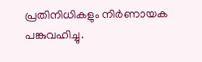പ്രതിനിധികളും നിര്‍ണായക പങ്കുവഹിച്ചു.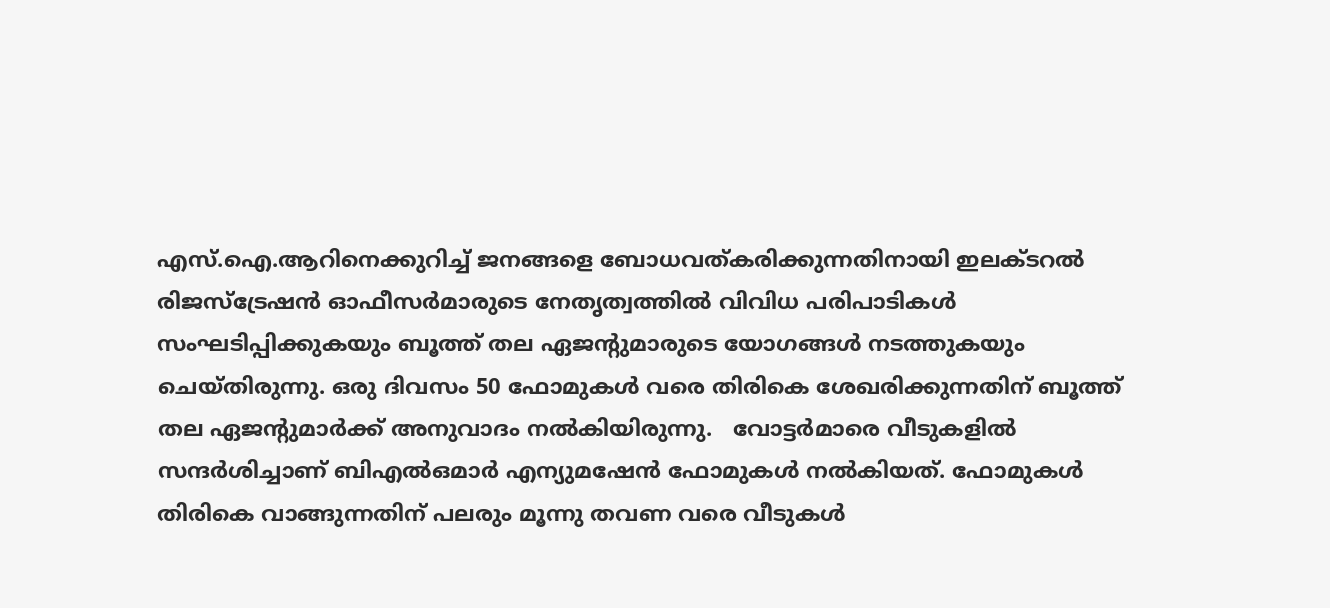എസ്.ഐ.ആറിനെക്കുറിച്ച് ജനങ്ങളെ ബോധവത്കരിക്കുന്നതിനായി ഇലക്ടറല്‍ രിജസ്ട്രേഷന്‍ ഓഫീസര്‍മാരുടെ നേതൃത്വത്തില്‍ വിവിധ പരിപാടികള്‍ സംഘടിപ്പിക്കുകയും ബൂത്ത് തല ഏജന്റുമാരുടെ യോഗങ്ങള്‍ നടത്തുകയും ചെയ്തിരുന്നു. ഒരു ദിവസം 50 ഫോമുകള്‍ വരെ തിരികെ ശേഖരിക്കുന്നതിന് ബൂത്ത് തല ഏജന്റുമാര്‍ക്ക് അനുവാദം നല്‍കിയിരുന്നു.   വോട്ടര്‍മാരെ വീടുകളില്‍ സന്ദര്‍ശിച്ചാണ് ബിഎല്‍ഒമാര്‍ എന്യുമഷേന്‍ ഫോമുകള്‍ നല്‍കിയത്. ഫോമുകള്‍ തിരികെ വാങ്ങുന്നതിന് പലരും മൂന്നു തവണ വരെ വീടുകള്‍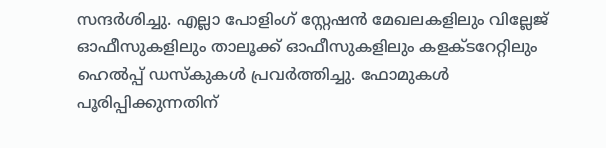സന്ദര്‍ശിച്ചു. എല്ലാ പോളിംഗ് സ്റ്റേഷന്‍ മേഖലകളിലും വില്ലേജ് ഓഫീസുകളിലും താലൂക്ക് ഓഫീസുകളിലും കളക്ടറേറ്റിലും ഹെല്‍പ്പ് ഡസ്‌കുകള്‍ പ്രവര്‍ത്തിച്ചു. ഫോമുകള്‍ പൂരിപ്പിക്കുന്നതിന്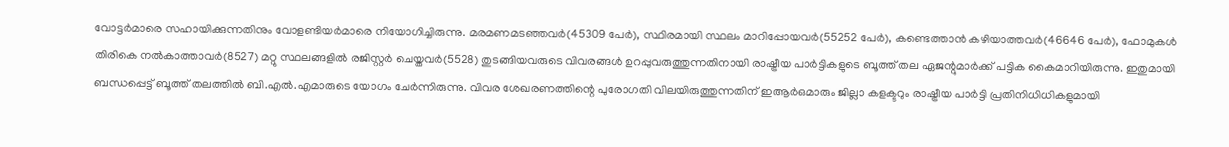വോട്ടര്‍മാരെ സഹായിക്കുന്നതിനും വോളണ്ടിയര്‍മാരെ നിയോഗിച്ചിരുന്നു. മരമണമടഞ്ഞവര്‍(45309 പേര്‍), സ്ഥിരമായി സ്ഥലം മാറിപ്പോയവര്‍(55252 പേര്‍), കണ്ടെത്താന്‍ കഴിയാത്തവര്‍(46646 പേര്‍), ഫോമുകള്‍ തിരികെ നല്‍കാത്താവര്‍(8527) മറ്റു സ്ഥലങ്ങളില്‍ രജിസ്റ്റര്‍ ചെയ്തവര്‍(5528) തുടങ്ങിയവരുടെ വിവരങ്ങള്‍ ഉറപ്പുവരുത്തുന്നതിനായി രാഷ്ട്രീയ പാര്‍ട്ടികളുടെ ബൂത്ത് തല ഏജന്റുമാര്‍ക്ക് പട്ടിക കൈമാറിയിരുന്നു. ഇതുമായി ബന്ധപ്പെട്ട് ബൂത്ത് തലത്തില്‍ ബി.എല്‍.എമാരുടെ യോഗം ചേര്‍ന്നിരുന്നു. വിവര ശേഖരണത്തിന്റെ പുരോഗതി വിലയിരുത്തുന്നതിന് ഇആര്‍ഒമാരും ജില്ലാ കളക്ടറും രാഷ്ട്രീയ പാര്‍ട്ടി പ്രതിനിധിധികളുമായി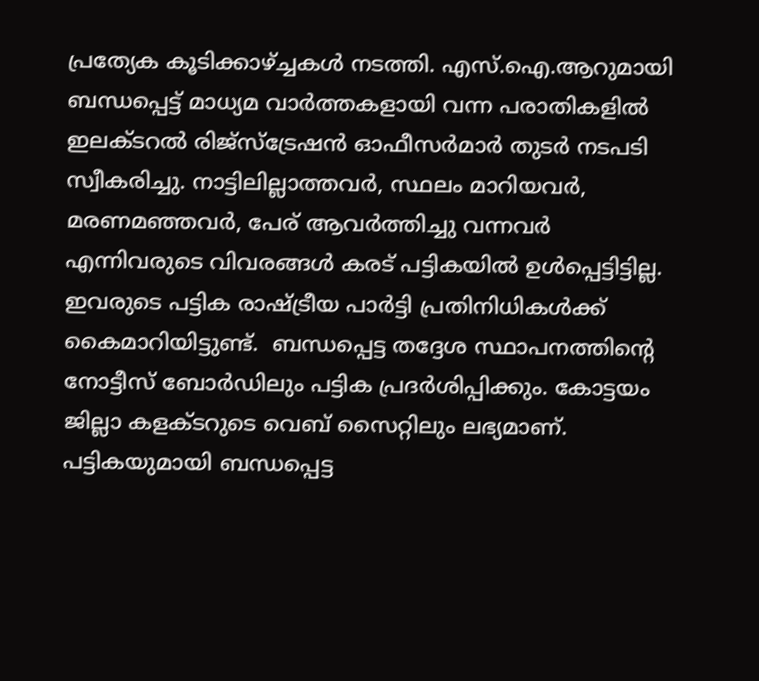പ്രത്യേക കൂടിക്കാഴ്ച്ചകള്‍ നടത്തി. എസ്.ഐ.ആറുമായി ബന്ധപ്പെട്ട് മാധ്യമ വാര്‍ത്തകളായി വന്ന പരാതികളില്‍ ഇലക്ടറല്‍ രിജ്സ്ട്രേഷന്‍ ഓഫീസര്‍മാര്‍ തുടര്‍ നടപടി സ്വീകരിച്ചു. നാട്ടിലില്ലാത്തവര്‍, സ്ഥലം മാറിയവര്‍, മരണമഞ്ഞവര്‍, പേര് ആവര്‍ത്തിച്ചു വന്നവര്‍ എന്നിവരുടെ വിവരങ്ങള്‍ കരട് പട്ടികയില്‍ ഉള്‍പ്പെട്ടിട്ടില്ല. ഇവരുടെ പട്ടിക രാഷ്ട്രീയ പാര്‍ട്ടി പ്രതിനിധികള്‍ക്ക് കൈമാറിയിട്ടുണ്ട്.  ബന്ധപ്പെട്ട തദ്ദേശ സ്ഥാപനത്തിന്റെ നോട്ടീസ് ബോര്‍ഡിലും പട്ടിക പ്രദര്‍ശിപ്പിക്കും. കോട്ടയം ജില്ലാ കളക്ടറുടെ വെബ് സൈറ്റിലും ലഭ്യമാണ്. പട്ടികയുമായി ബന്ധപ്പെട്ട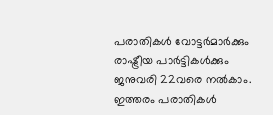പരാതികള്‍ വോട്ടര്‍മാര്‍ക്കും രാഷ്ട്രീയ പാര്‍ട്ടികള്‍ക്കും ജനുവരി 22വരെ നല്‍കാം. ഇത്തരം പരാതികള്‍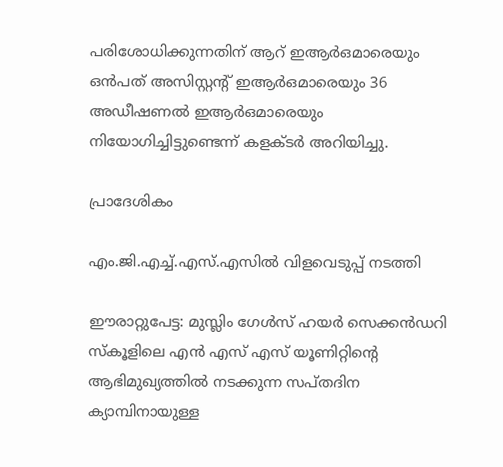പരിശോധിക്കുന്നതിന് ആറ് ഇആര്‍ഒമാരെയും  ഒന്‍പത് അസിസ്റ്റന്റ് ഇആര്‍ഒമാരെയും 36 അഡീഷണല്‍ ഇആര്‍ഒമാരെയും നിയോഗിച്ചിട്ടുണ്ടെന്ന് കളക്ടര്‍ അറിയിച്ചു.

പ്രാദേശികം

എം.ജി.എച്ച്.എസ്.എസിൽ വിളവെടുപ്പ് നടത്തി

ഈരാറ്റുപേട്ട: മുസ്ലിം ഗേൾസ് ഹയർ സെക്കൻഡറി സ്കൂളിലെ എൻ എസ്‌ എസ്‌ യൂണിറ്റിന്റെ ആഭിമുഖ്യത്തിൽ നടക്കുന്ന സപ്തദിന ക്യാമ്പിനായുള്ള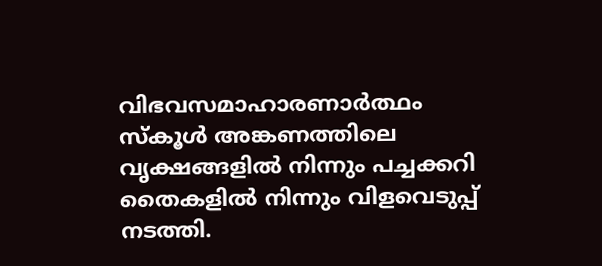വിഭവസമാഹാരണാർത്ഥം   സ്കൂൾ അങ്കണത്തിലെ വൃക്ഷങ്ങളിൽ നിന്നും പച്ചക്കറി തൈകളിൽ നിന്നും വിളവെടുപ്പ് നടത്തി.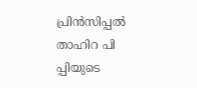പ്രിൻസിപ്പൽ താഹിറ പി പ്പിയുടെ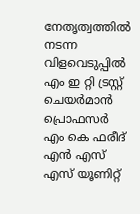നേതൃത്വത്തിൽ നടന്ന വിളവെടുപ്പിൽ എം ഇ റ്റി ട്രസ്റ്റ് ചെയർമാൻ പ്രൊഫസർ എം കെ ഫരീദ്  എൻ എസ്‌ എസ്‌ യൂണിറ്റ്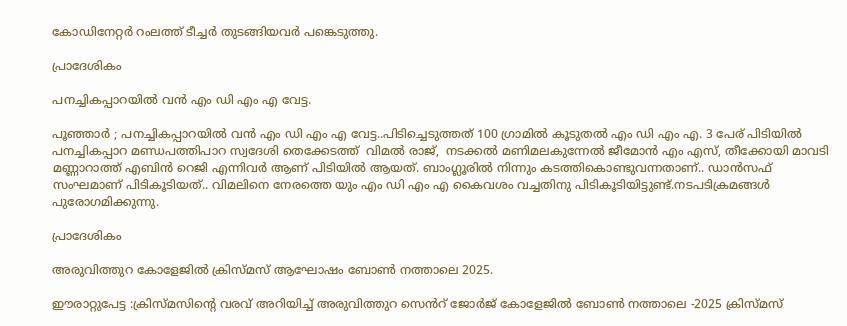കോഡിനേറ്റർ റംലത്ത് ടീച്ചർ തുടങ്ങിയവർ പങ്കെടുത്തു.

പ്രാദേശികം

പനച്ചികപ്പാറയിൽ വൻ എം ഡി എം എ വേട്ട.

പൂഞ്ഞാർ ; പനച്ചികപ്പാറയിൽ വൻ എം ഡി എം എ വേട്ട..പിടിച്ചെടുത്തത് 100 ഗ്രാമിൽ കൂടുതൽ എം ഡി എം എ. 3 പേര് പിടിയിൽ പനച്ചികപ്പാറ മണ്ഡപത്തിപാറ സ്വദേശി തെക്കേടത്ത്  വിമൽ രാജ്,  നടക്കൽ മണിമലകുന്നേൽ ജീമോൻ എം എസ്, തീക്കോയി മാവടി മണ്ണാറാത്ത് എബിൻ റെജി എന്നിവർ ആണ് പിടിയിൽ ആയത്. ബാംഗ്ലൂരിൽ നിന്നും കടത്തികൊണ്ടുവന്നതാണ്.. ഡാൻസഫ് സംഘമാണ് പിടികൂടിയത്.. വിമലിനെ നേരത്തെ യും എം ഡി എം എ കൈവശം വച്ചതിനു പിടികൂടിയിട്ടുണ്ട്.നടപടിക്രമങ്ങൾ പുരോഗമിക്കുന്നു.

പ്രാദേശികം

അരുവിത്തുറ കോളേജിൽ ക്രിസ്മസ് ആഘോഷം ബോൺ നത്താലെ 2025.

ഈരാറ്റുപേട്ട :ക്രിസ്മസിന്റെ വരവ് അറിയിച്ച് അരുവിത്തുറ സെൻറ് ജോർജ് കോളേജിൽ ബോൺ നത്താലെ -2025 ക്രിസ്മസ്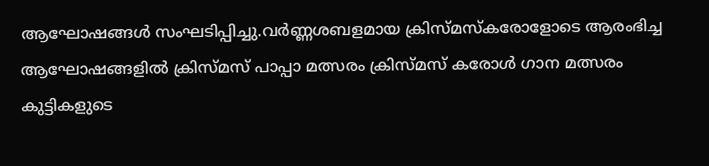ആഘോഷങ്ങൾ സംഘടിപ്പിച്ചു.വർണ്ണശബളമായ ക്രിസ്മസ്കരോളോടെ ആരംഭിച്ച ആഘോഷങ്ങളിൽ ക്രിസ്മസ് പാപ്പാ മത്സരം ക്രിസ്മസ് കരോൾ ഗാന മത്സരം കുട്ടികളുടെ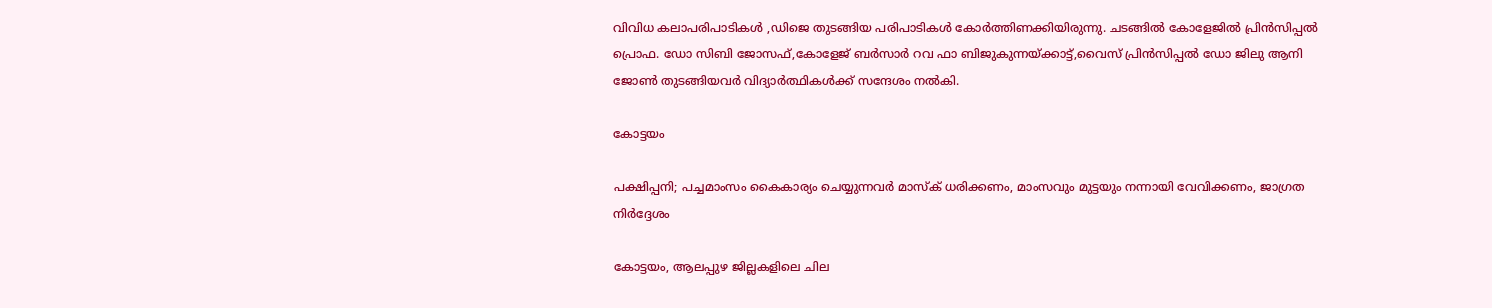വിവിധ കലാപരിപാടികൾ ,ഡിജെ തുടങ്ങിയ പരിപാടികൾ കോർത്തിണക്കിയിരുന്നു. ചടങ്ങിൽ കോളേജിൽ പ്രിൻസിപ്പൽ പ്രൊഫ. ഡോ സിബി ജോസഫ്,കോളേജ് ബർസാർ റവ ഫാ ബിജുകുന്നയ്ക്കാട്ട്,വൈസ് പ്രിൻസിപ്പൽ ഡോ ജിലു ആനി ജോൺ തുടങ്ങിയവർ വിദ്യാർത്ഥികൾക്ക് സന്ദേശം നൽകി.

കോട്ടയം

പക്ഷിപ്പനി; പച്ചമാംസം കൈകാര്യം ചെയ്യുന്നവര്‍ മാസ്‌ക് ധരിക്കണം, മാംസവും മുട്ടയും നന്നായി വേവിക്കണം, ജാഗ്രത നിർദ്ദേശം

കോട്ടയം, ആലപ്പുഴ ജില്ലകളിലെ ചില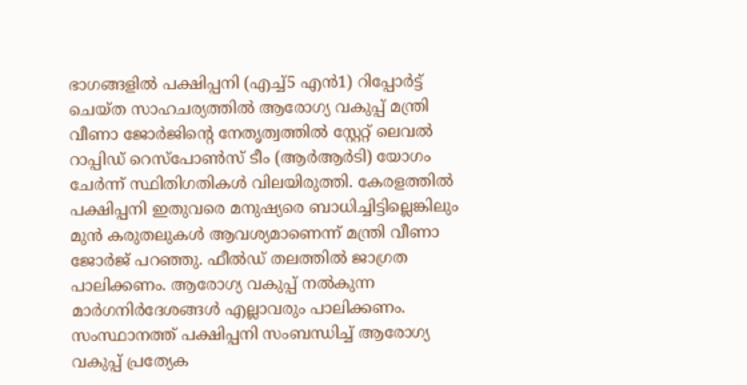ഭാഗങ്ങളില്‍ പക്ഷിപ്പനി (എച്ച്5 എന്‍1) റിപ്പോര്‍ട്ട് ചെയ്ത സാഹചര്യത്തില്‍ ആരോഗ്യ വകുപ്പ് മന്ത്രി വീണാ ജോര്‍ജിന്റെ നേതൃത്വത്തില്‍ സ്റ്റേറ്റ് ലെവല്‍ റാപ്പിഡ് റെസ്‌പോണ്‍സ് ടീം (ആര്‍ആര്‍ടി) യോഗം ചേര്‍ന്ന് സ്ഥിതിഗതികള്‍ വിലയിരുത്തി. കേരളത്തില്‍ പക്ഷിപ്പനി ഇതുവരെ മനുഷ്യരെ ബാധിച്ചിട്ടില്ലെങ്കിലും മുന്‍ കരുതലുകള്‍ ആവശ്യമാണെന്ന് മന്ത്രി വീണാ ജോര്‍ജ് പറഞ്ഞു. ഫീല്‍ഡ് തലത്തില്‍ ജാഗ്രത പാലിക്കണം. ആരോഗ്യ വകുപ്പ് നല്‍കുന്ന മാര്‍ഗനിര്‍ദേശങ്ങള്‍ എല്ലാവരും പാലിക്കണം. സംസ്ഥാനത്ത് പക്ഷിപ്പനി സംബന്ധിച്ച് ആരോഗ്യ വകുപ്പ് പ്രത്യേക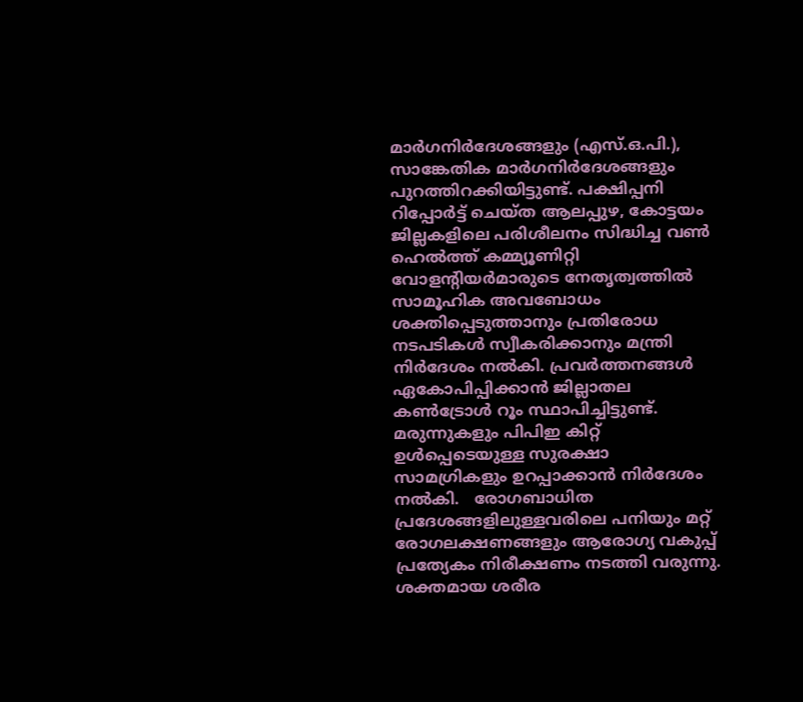മാര്‍ഗനിര്‍ദേശങ്ങളും (എസ്.ഒ.പി.), സാങ്കേതിക മാര്‍ഗനിര്‍ദേശങ്ങളും പുറത്തിറക്കിയിട്ടുണ്ട്. പക്ഷിപ്പനി റിപ്പോര്‍ട്ട് ചെയ്ത ആലപ്പുഴ, കോട്ടയം ജില്ലകളിലെ പരിശീലനം സിദ്ധിച്ച വണ്‍ ഹെല്‍ത്ത് കമ്മ്യൂണിറ്റി വോളന്റിയര്‍മാരുടെ നേതൃത്വത്തില്‍ സാമൂഹിക അവബോധം ശക്തിപ്പെടുത്താനും പ്രതിരോധ നടപടികള്‍ സ്വീകരിക്കാനും മന്ത്രി നിര്‍ദേശം നല്‍കി. പ്രവര്‍ത്തനങ്ങള്‍ ഏകോപിപ്പിക്കാന്‍ ജില്ലാതല കണ്‍ട്രോള്‍ റൂം സ്ഥാപിച്ചിട്ടുണ്ട്. മരുന്നുകളും പിപിഇ കിറ്റ് ഉള്‍പ്പെടെയുള്ള സുരക്ഷാ സാമഗ്രികളും ഉറപ്പാക്കാന്‍ നിര്‍ദേശം നല്‍കി.   രോഗബാധിത പ്രദേശങ്ങളിലുള്ളവരിലെ പനിയും മറ്റ് രോഗലക്ഷണങ്ങളും ആരോഗ്യ വകുപ്പ് പ്രത്യേകം നിരീക്ഷണം നടത്തി വരുന്നു. ശക്തമായ ശരീര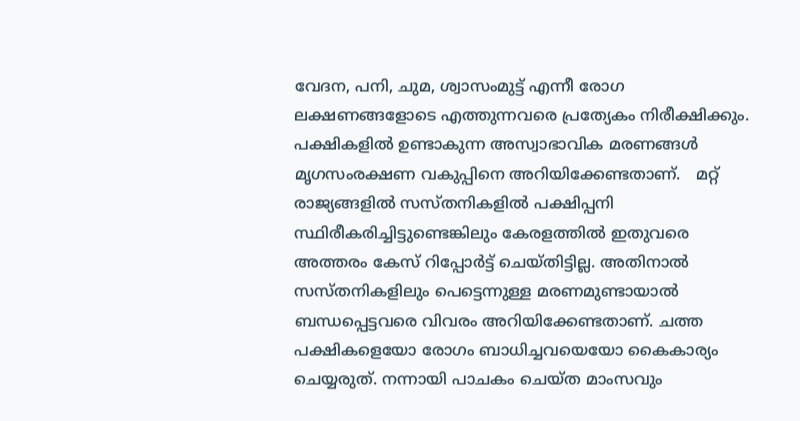വേദന, പനി, ചുമ, ശ്വാസംമുട്ട് എന്നീ രോഗ ലക്ഷണങ്ങളോടെ എത്തുന്നവരെ പ്രത്യേകം നിരീക്ഷിക്കും. പക്ഷികളില്‍ ഉണ്ടാകുന്ന അസ്വാഭാവിക മരണങ്ങള്‍ മൃഗസംരക്ഷണ വകുപ്പിനെ അറിയിക്കേണ്ടതാണ്.   മറ്റ് രാജ്യങ്ങളില്‍ സസ്തനികളില്‍ പക്ഷിപ്പനി സ്ഥിരീകരിച്ചിട്ടുണ്ടെങ്കിലും കേരളത്തില്‍ ഇതുവരെ അത്തരം കേസ് റിപ്പോര്‍ട്ട് ചെയ്തിട്ടില്ല. അതിനാല്‍ സസ്തനികളിലും പെട്ടെന്നുള്ള മരണമുണ്ടായാല്‍ ബന്ധപ്പെട്ടവരെ വിവരം അറിയിക്കേണ്ടതാണ്. ചത്ത പക്ഷികളെയോ രോഗം ബാധിച്ചവയെയോ കൈകാര്യം ചെയ്യരുത്. നന്നായി പാചകം ചെയ്ത മാംസവും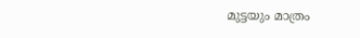മുട്ടയും മാത്രം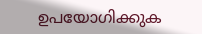ഉപയോഗിക്കുക